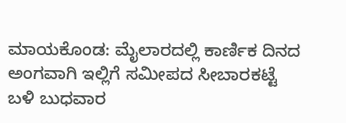ಮಾಯಕೊಂಡ: ಮೈಲಾರದಲ್ಲಿ ಕಾರ್ಣಿಕ ದಿನದ ಅಂಗವಾಗಿ ಇಲ್ಲಿಗೆ ಸಮೀಪದ ಸೀಬಾರಕಟ್ಟೆ ಬಳಿ ಬುಧವಾರ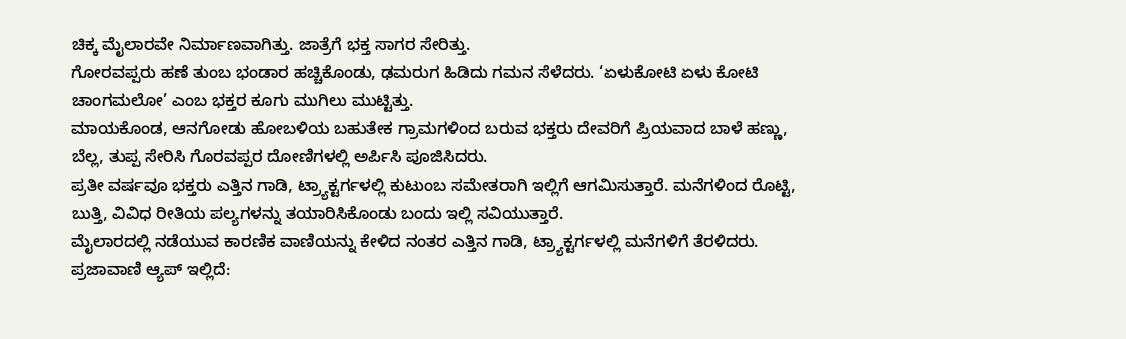ಚಿಕ್ಕ ಮೈಲಾರವೇ ನಿರ್ಮಾಣವಾಗಿತ್ತು. ಜಾತ್ರೆಗೆ ಭಕ್ತ ಸಾಗರ ಸೇರಿತ್ತು.
ಗೋರವಪ್ಪರು ಹಣೆ ತುಂಬ ಭಂಡಾರ ಹಚ್ಚಿಕೊಂಡು, ಢಮರುಗ ಹಿಡಿದು ಗಮನ ಸೆಳೆದರು. ‘ಏಳುಕೋಟಿ ಏಳು ಕೋಟಿ ಚಾಂಗಮಲೋ’ ಎಂಬ ಭಕ್ತರ ಕೂಗು ಮುಗಿಲು ಮುಟ್ಟಿತ್ತು.
ಮಾಯಕೊಂಡ, ಆನಗೋಡು ಹೋಬಳಿಯ ಬಹುತೇಕ ಗ್ರಾಮಗಳಿಂದ ಬರುವ ಭಕ್ತರು ದೇವರಿಗೆ ಪ್ರಿಯವಾದ ಬಾಳೆ ಹಣ್ಣು, ಬೆಲ್ಲ, ತುಪ್ಪ ಸೇರಿಸಿ ಗೊರವಪ್ಪರ ದೋಣಿಗಳಲ್ಲಿ ಅರ್ಪಿಸಿ ಪೂಜಿಸಿದರು.
ಪ್ರತೀ ವರ್ಷವೂ ಭಕ್ತರು ಎತ್ತಿನ ಗಾಡಿ, ಟ್ರ್ಯಾಕ್ಟರ್ಗಳಲ್ಲಿ ಕುಟುಂಬ ಸಮೇತರಾಗಿ ಇಲ್ಲಿಗೆ ಆಗಮಿಸುತ್ತಾರೆ. ಮನೆಗಳಿಂದ ರೊಟ್ಟಿ, ಬುತ್ತಿ, ವಿವಿಧ ರೀತಿಯ ಪಲ್ಯಗಳನ್ನು ತಯಾರಿಸಿಕೊಂಡು ಬಂದು ಇಲ್ಲಿ ಸವಿಯುತ್ತಾರೆ.
ಮೈಲಾರದಲ್ಲಿ ನಡೆಯುವ ಕಾರಣಿಕ ವಾಣಿಯನ್ನು ಕೇಳಿದ ನಂತರ ಎತ್ತಿನ ಗಾಡಿ, ಟ್ರ್ಯಾಕ್ಟರ್ಗಳಲ್ಲಿ ಮನೆಗಳಿಗೆ ತೆರಳಿದರು.
ಪ್ರಜಾವಾಣಿ ಆ್ಯಪ್ ಇಲ್ಲಿದೆ: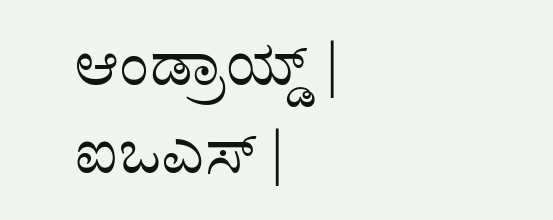ಆಂಡ್ರಾಯ್ಡ್ | ಐಒಎಸ್ |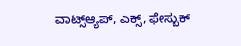ವಾಟ್ಸ್ಆ್ಯಪ್, ಎಕ್ಸ್, ಫೇಸ್ಬುಕ್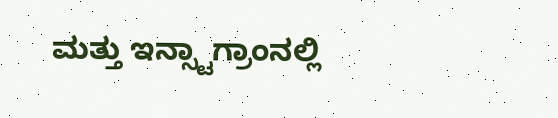ಮತ್ತು ಇನ್ಸ್ಟಾಗ್ರಾಂನಲ್ಲಿ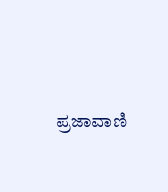ಪ್ರಜಾವಾಣಿ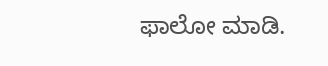ಫಾಲೋ ಮಾಡಿ.